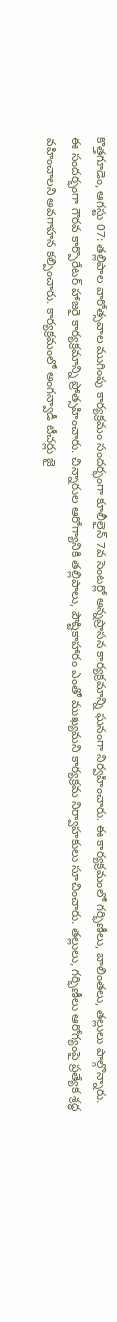కొత్తగూడెం, ఆగస్టు 07: తల్లిపాల వారోత్సవాల ముగింపు కార్యక్రమం సందర్భంగా కూలీలైన్ 7వ సెంటర్లో అన్నప్రాసన కార్యక్రమాన్ని ఘనంగా నిర్వహించారు. ఈ కార్యక్రమంలో గర్భిణీలు, బాలింతలు, తల్లులు పాల్గొన్నారు. ఈ సందర్భంగా గౌరవ కార్పొరేటర్ హాజరై కార్యక్రమాన్ని ప్రోత్సహించారు. చిన్నారుల ఆరోగ్యానికి తల్లిపాలు, పౌష్టికాహారం ఎంతో ముఖ్యమని కార్యక్రమ నిర్వాహకులు సూచించారు. తల్లులు, గర్భిణీలు ఆరోగ్యంపై ప్రత్యేక శ్రద్ధ వహించాలని అవగాహన కల్పించారు. కార్యక్రమంలో అంగన్వాడీ టీచర్లు జై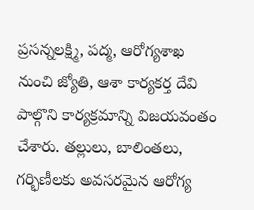ప్రసన్నలక్ష్మి, పద్మ, ఆరోగ్యశాఖ నుంచి జ్యోతి, ఆశా కార్యకర్త దేవి పాల్గొని కార్యక్రమాన్ని విజయవంతం చేశారు. తల్లులు, బాలింతలు, గర్భిణీలకు అవసరమైన ఆరోగ్య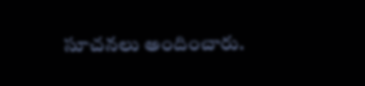సూచనలు అందించారు.